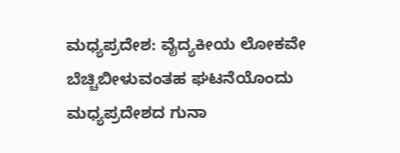ಮಧ್ಯಪ್ರದೇಶ: ವೈದ್ಯಕೀಯ ಲೋಕವೇ ಬೆಚ್ಚಿಬೀಳುವಂತಹ ಘಟನೆಯೊಂದು ಮಧ್ಯಪ್ರದೇಶದ ಗುನಾ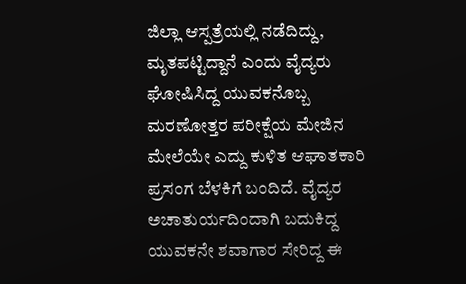ಜಿಲ್ಲಾ ಆಸ್ಪತ್ರೆಯಲ್ಲಿ ನಡೆದಿದ್ದು, ಮೃತಪಟ್ಟಿದ್ದಾನೆ ಎಂದು ವೈದ್ಯರು ಘೋಷಿಸಿದ್ದ ಯುವಕನೊಬ್ಬ ಮರಣೋತ್ತರ ಪರೀಕ್ಷೆಯ ಮೇಜಿನ ಮೇಲೆಯೇ ಎದ್ದು ಕುಳಿತ ಆಘಾತಕಾರಿ ಪ್ರಸಂಗ ಬೆಳಕಿಗೆ ಬಂದಿದೆ. ವೈದ್ಯರ ಅಚಾತುರ್ಯದಿಂದಾಗಿ ಬದುಕಿದ್ದ ಯುವಕನೇ ಶವಾಗಾರ ಸೇರಿದ್ದ ಈ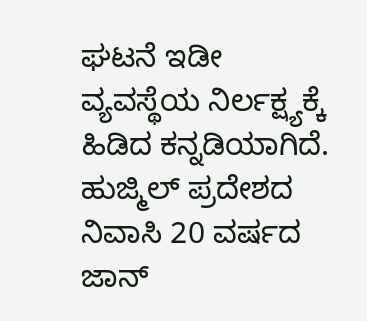ಘಟನೆ ಇಡೀ ವ್ಯವಸ್ಥೆಯ ನಿರ್ಲಕ್ಷ್ಯಕ್ಕೆ ಹಿಡಿದ ಕನ್ನಡಿಯಾಗಿದೆ.
ಹುಜ್ಮಿಲ್ ಪ್ರದೇಶದ ನಿವಾಸಿ 20 ವರ್ಷದ ಜಾನ್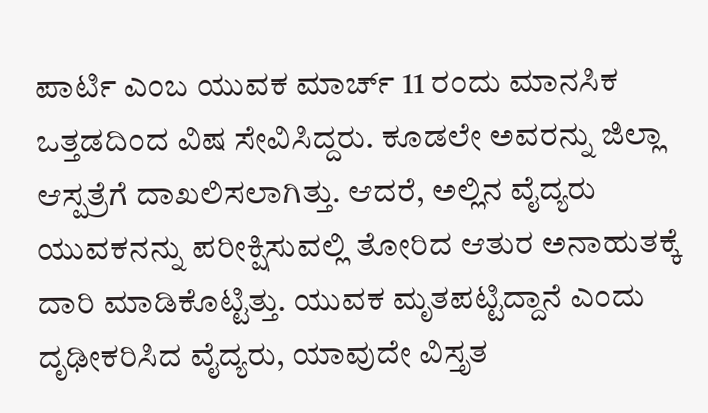ಪಾರ್ಟಿ ಎಂಬ ಯುವಕ ಮಾರ್ಚ್ 11 ರಂದು ಮಾನಸಿಕ ಒತ್ತಡದಿಂದ ವಿಷ ಸೇವಿಸಿದ್ದರು. ಕೂಡಲೇ ಅವರನ್ನು ಜಿಲ್ಲಾ ಆಸ್ಪತ್ರೆಗೆ ದಾಖಲಿಸಲಾಗಿತ್ತು. ಆದರೆ, ಅಲ್ಲಿನ ವೈದ್ಯರು ಯುವಕನನ್ನು ಪರೀಕ್ಷಿಸುವಲ್ಲಿ ತೋರಿದ ಆತುರ ಅನಾಹುತಕ್ಕೆ ದಾರಿ ಮಾಡಿಕೊಟ್ಟಿತ್ತು. ಯುವಕ ಮೃತಪಟ್ಟಿದ್ದಾನೆ ಎಂದು ದೃಢೀಕರಿಸಿದ ವೈದ್ಯರು, ಯಾವುದೇ ವಿಸ್ತೃತ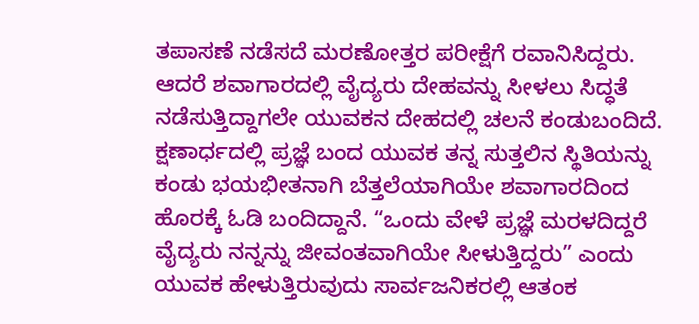ತಪಾಸಣೆ ನಡೆಸದೆ ಮರಣೋತ್ತರ ಪರೀಕ್ಷೆಗೆ ರವಾನಿಸಿದ್ದರು. ಆದರೆ ಶವಾಗಾರದಲ್ಲಿ ವೈದ್ಯರು ದೇಹವನ್ನು ಸೀಳಲು ಸಿದ್ಧತೆ ನಡೆಸುತ್ತಿದ್ದಾಗಲೇ ಯುವಕನ ದೇಹದಲ್ಲಿ ಚಲನೆ ಕಂಡುಬಂದಿದೆ. ಕ್ಷಣಾರ್ಧದಲ್ಲಿ ಪ್ರಜ್ಞೆ ಬಂದ ಯುವಕ ತನ್ನ ಸುತ್ತಲಿನ ಸ್ಥಿತಿಯನ್ನು ಕಂಡು ಭಯಭೀತನಾಗಿ ಬೆತ್ತಲೆಯಾಗಿಯೇ ಶವಾಗಾರದಿಂದ ಹೊರಕ್ಕೆ ಓಡಿ ಬಂದಿದ್ದಾನೆ. “ಒಂದು ವೇಳೆ ಪ್ರಜ್ಞೆ ಮರಳದಿದ್ದರೆ ವೈದ್ಯರು ನನ್ನನ್ನು ಜೀವಂತವಾಗಿಯೇ ಸೀಳುತ್ತಿದ್ದರು” ಎಂದು ಯುವಕ ಹೇಳುತ್ತಿರುವುದು ಸಾರ್ವಜನಿಕರಲ್ಲಿ ಆತಂಕ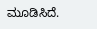ಮೂಡಿಸಿದೆ.